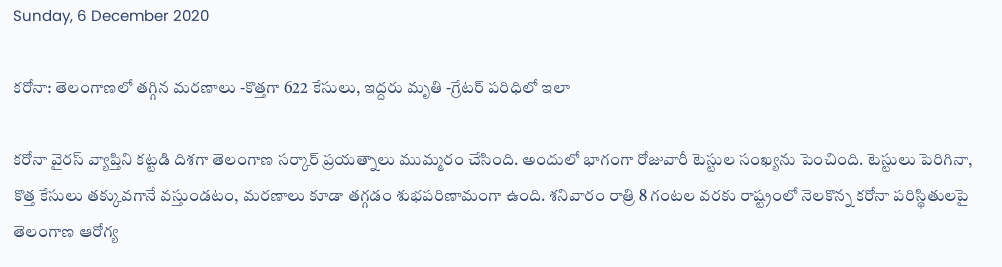Sunday, 6 December 2020

కరోనా: తెలంగాణలో తగ్గిన మరణాలు -కొత్తగా 622 కేసులు, ఇద్దరు మృతి -గ్రేటర్ పరిధిలో ఇలా

కరోనా వైరస్ వ్యాప్తిని కట్టడి దిశగా తెలంగాణ సర్కార్ ప్రయత్నాలు ముమ్మరం చేసింది. అందులో భాగంగా రోజువారీ టెస్టుల సంఖ్యను పెంచింది. టెస్టులు పెరిగినా, కొత్త కేసులు తక్కువగానే వస్తుండటం, మరణాలు కూడా తగ్గడం శుభపరిణామంగా ఉంది. శనివారం రాత్రి 8 గంటల వరకు రాష్ట్రంలో నెలకొన్న కరోనా పరిస్థితులపై తెలంగాణ ఆరోగ్య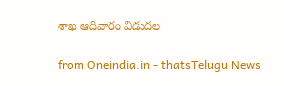శాఖ ఆదివారం విడుదల

from Oneindia.in - thatsTelugu News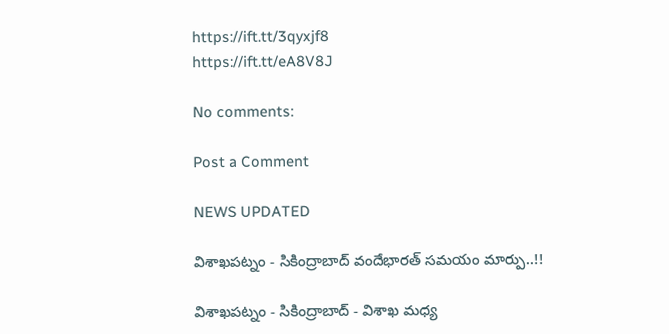https://ift.tt/3qyxjf8
https://ift.tt/eA8V8J

No comments:

Post a Comment

NEWS UPDATED

విశాఖపట్నం - సికింద్రాబాద్ వందేభారత్ సమయం మార్పు..!!

విశాఖపట్నం - సికింద్రాబాద్ - విశాఖ మధ్య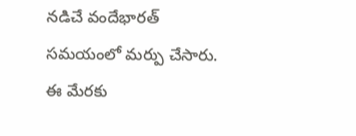నడిచే వందేభారత్ సమయంలో మర్పు చేసారు. ఈ మేరకు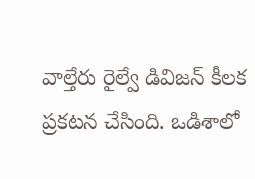వాల్తేరు రైల్వే డివిజన్ కీలక ప్రకటన చేసింది. ఒడిశాలో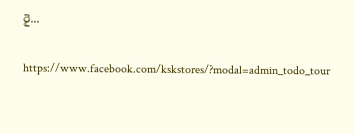రై...

https://www.facebook.com/kskstores/?modal=admin_todo_tour